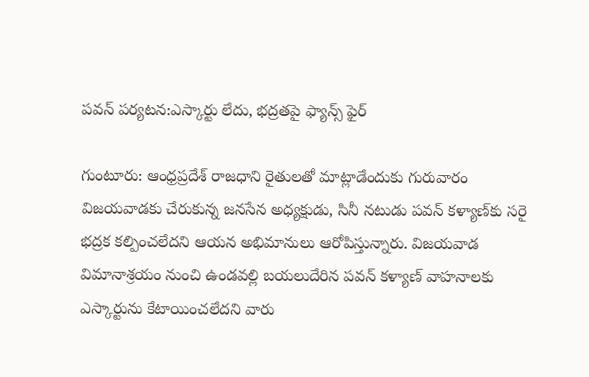పవన్ పర్యటన:ఎస్కార్టు లేదు, భద్రతపై ఫ్యాన్స్ ఫైర్

గుంటూరు: ఆంధ్రప్రదేశ్ రాజధాని రైతులతో మాట్లాడేందుకు గురువారం విజయవాడకు చేరుకున్న జనసేన అధ్యక్షుడు, సినీ నటుడు పవన్ కళ్యాణ్‌కు సరై భద్రక కల్పించలేదని ఆయన అభిమానులు ఆరోపిస్తున్నారు. విజయవాడ విమానాశ్రయం నుంచి ఉండవల్లి బయలుదేరిన పవన్ కళ్యాణ్ వాహనాలకు ఎస్కార్టును కేటాయించలేదని వారు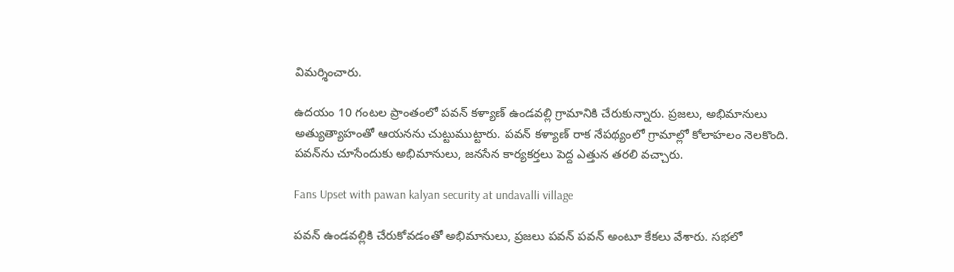విమర్శించారు.

ఉదయం 10 గంటల ప్రాంతంలో పవన్ కళ్యాణ్ ఉండవల్లి గ్రామానికి చేరుకున్నారు. ప్రజలు, అభిమానులు అత్యుత్యాహంతో ఆయనను చుట్టుముట్టారు. పవన్ కళ్యాణ్ రాక నేపథ్యంలో గ్రామాల్లో కోలాహలం నెలకొంది. పవన్‌ను చూసేందుకు అభిమానులు, జనసేన కార్యకర్తలు పెద్ద ఎత్తున తరలి వచ్చారు.

Fans Upset with pawan kalyan security at undavalli village

పవన్ ఉండవల్లికి చేరుకోవడంతో అభిమానులు, ప్రజలు పవన్ పవన్ అంటూ కేకలు వేశారు. సభలో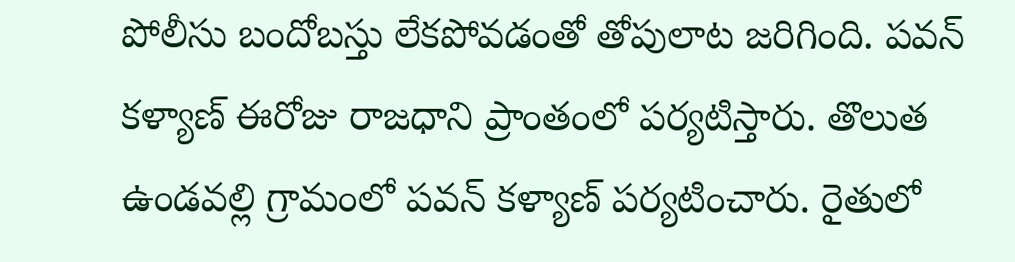పోలీసు బందోబస్తు లేకపోవడంతో తోపులాట జరిగింది. పవన్ కళ్యాణ్ ఈరోజు రాజధాని ప్రాంతంలో పర్యటిస్తారు. తొలుత ఉండవల్లి గ్రామంలో పవన్ కళ్యాణ్ పర్యటించారు. రైతులో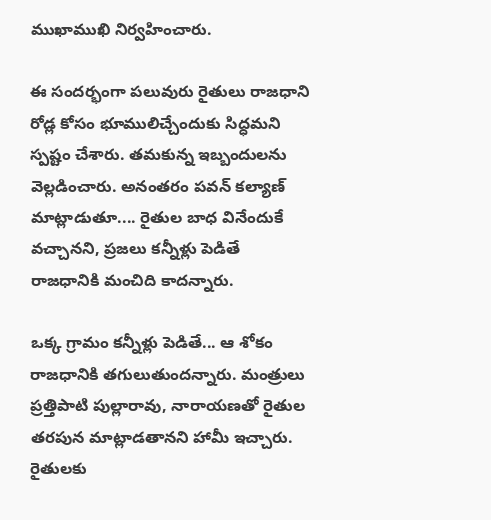ముఖాముఖి నిర్వహించారు.

ఈ సందర్భంగా పలువురు రైతులు రాజధాని రోడ్ల కోసం భూములిచ్చేందుకు సిద్ధమని స్పష్టం చేశారు. తమకున్న ఇబ్బందులను వెల్లడించారు. అనంతరం పవన్‌ కల్యాణ్‌ మాట్లాడుతూ.... రైతుల బాధ వినేందుకే వచ్చానని, ప్రజలు కన్నీళ్లు పెడితే రాజధానికి మంచిది కాదన్నారు.

ఒక్క గ్రామం కన్నీళ్లు పెడితే... ఆ శోకం రాజధానికి తగులుతుందన్నారు. మంత్రులు ప్రత్తిపాటి పుల్లారావు, నారాయణతో రైతుల తరపున మాట్లాడతానని హామీ ఇచ్చారు. రైతులకు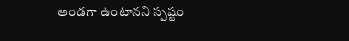అండగా ఉంటానని స్పష్టం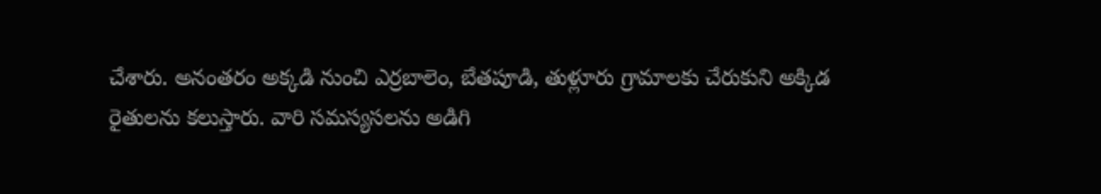చేశారు. అనంతరం అక్కడి నుంచి ఎర్రబాలెం, బేతపూడి, తుళ్లూరు గ్రామాలకు చేరుకుని అక్కిడ రైతులను కలుస్తారు. వారి సమస్యసలను అడిగి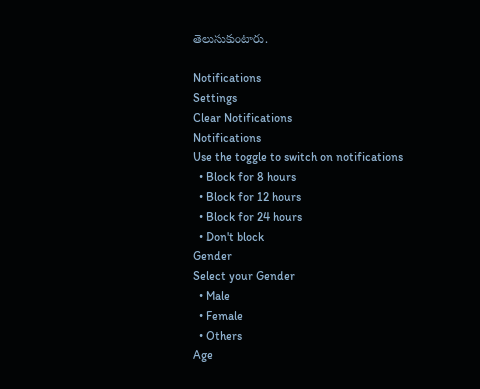తెలుసుకుంటారు.

Notifications
Settings
Clear Notifications
Notifications
Use the toggle to switch on notifications
  • Block for 8 hours
  • Block for 12 hours
  • Block for 24 hours
  • Don't block
Gender
Select your Gender
  • Male
  • Female
  • Others
Age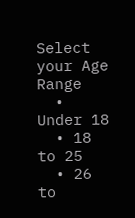Select your Age Range
  • Under 18
  • 18 to 25
  • 26 to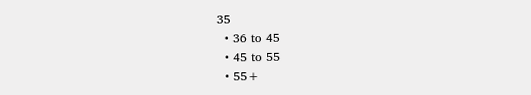35
  • 36 to 45
  • 45 to 55
  • 55+